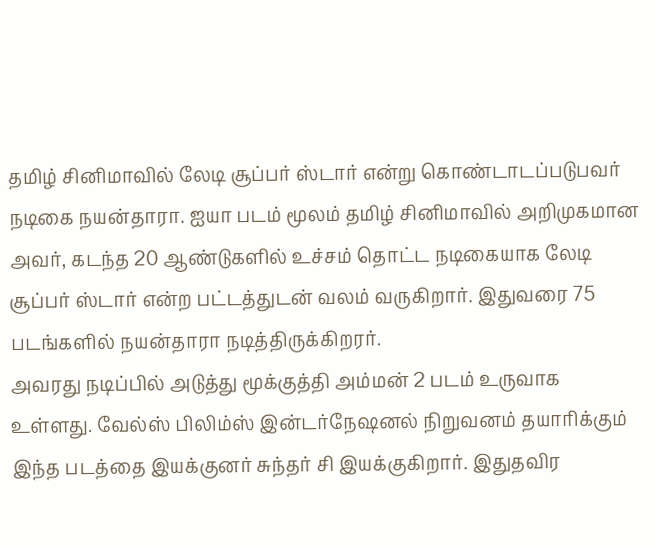தமிழ் சினிமாவில் லேடி சூப்பர் ஸ்டார் என்று கொண்டாடப்படுபவர் நடிகை நயன்தாரா. ஐயா படம் மூலம் தமிழ் சினிமாவில் அறிமுகமான அவர், கடந்த 20 ஆண்டுகளில் உச்சம் தொட்ட நடிகையாக லேடி சூப்பர் ஸ்டார் என்ற பட்டத்துடன் வலம் வருகிறார். இதுவரை 75 படங்களில் நயன்தாரா நடித்திருக்கிறரர்.
அவரது நடிப்பில் அடுத்து மூக்குத்தி அம்மன் 2 படம் உருவாக உள்ளது. வேல்ஸ் பிலிம்ஸ் இன்டர்நேஷனல் நிறுவனம் தயாரிக்கும் இந்த படத்தை இயக்குனர் சுந்தர் சி இயக்குகிறார். இதுதவிர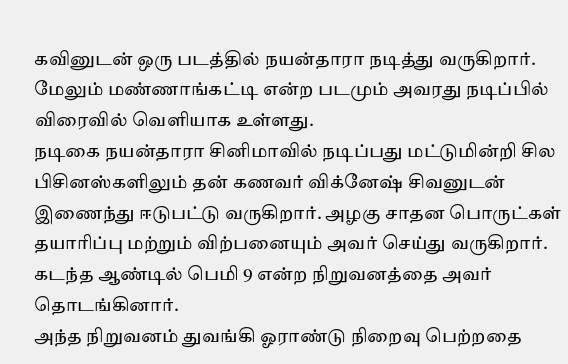கவினுடன் ஒரு படத்தில் நயன்தாரா நடித்து வருகிறார். மேலும் மண்ணாங்கட்டி என்ற படமும் அவரது நடிப்பில் விரைவில் வெளியாக உள்ளது.
நடிகை நயன்தாரா சினிமாவில் நடிப்பது மட்டுமின்றி சில பிசினஸ்களிலும் தன் கணவர் விக்னேஷ் சிவனுடன் இணைந்து ஈடுபட்டு வருகிறார். அழகு சாதன பொருட்கள் தயாரிப்பு மற்றும் விற்பனையும் அவர் செய்து வருகிறார். கடந்த ஆண்டில் பெமி 9 என்ற நிறுவனத்தை அவர் தொடங்கினார்.
அந்த நிறுவனம் துவங்கி ஓராண்டு நிறைவு பெற்றதை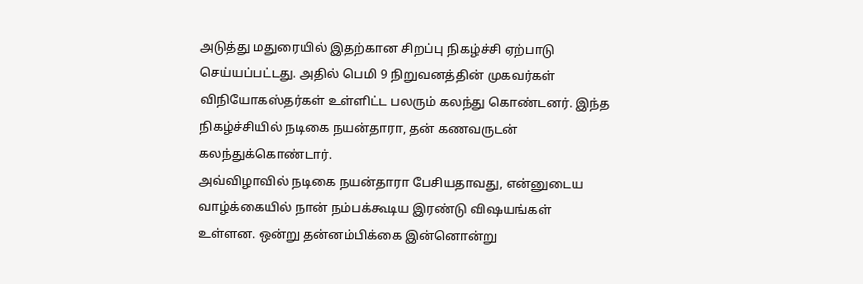அடுத்து மதுரையில் இதற்கான சிறப்பு நிகழ்ச்சி ஏற்பாடு செய்யப்பட்டது. அதில் பெமி 9 நிறுவனத்தின் முகவர்கள் விநியோகஸ்தர்கள் உள்ளிட்ட பலரும் கலந்து கொண்டனர். இந்த நிகழ்ச்சியில் நடிகை நயன்தாரா, தன் கணவருடன் கலந்துக்கொண்டார்.
அவ்விழாவில் நடிகை நயன்தாரா பேசியதாவது, என்னுடைய வாழ்க்கையில் நான் நம்பக்கூடிய இரண்டு விஷயங்கள் உள்ளன. ஒன்று தன்னம்பிக்கை இன்னொன்று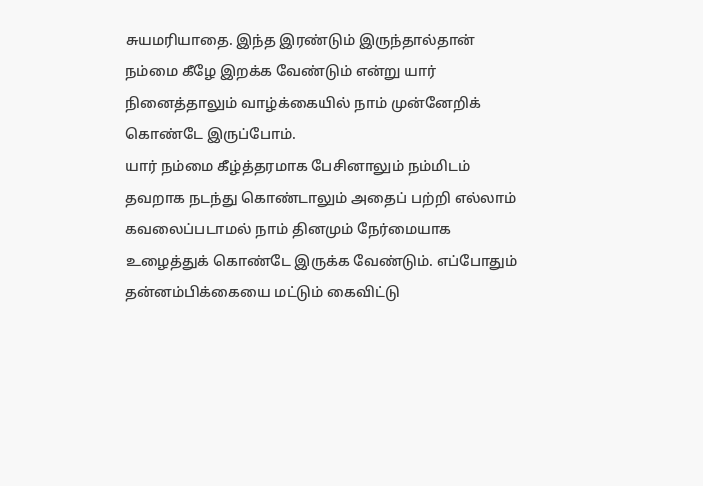சுயமரியாதை. இந்த இரண்டும் இருந்தால்தான் நம்மை கீழே இறக்க வேண்டும் என்று யார் நினைத்தாலும் வாழ்க்கையில் நாம் முன்னேறிக் கொண்டே இருப்போம்.
யார் நம்மை கீழ்த்தரமாக பேசினாலும் நம்மிடம் தவறாக நடந்து கொண்டாலும் அதைப் பற்றி எல்லாம் கவலைப்படாமல் நாம் தினமும் நேர்மையாக உழைத்துக் கொண்டே இருக்க வேண்டும். எப்போதும் தன்னம்பிக்கையை மட்டும் கைவிட்டு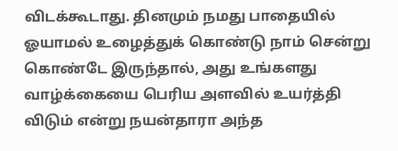விடக்கூடாது. தினமும் நமது பாதையில் ஓயாமல் உழைத்துக் கொண்டு நாம் சென்று கொண்டே இருந்தால், அது உங்களது வாழ்க்கையை பெரிய அளவில் உயர்த்தி விடும் என்று நயன்தாரா அந்த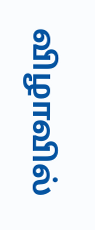விழாவில்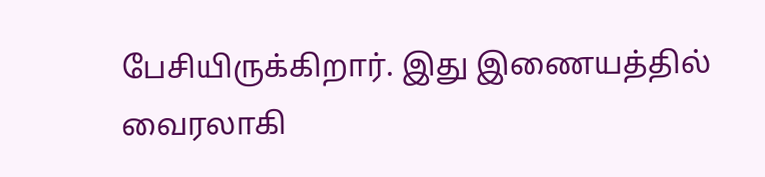பேசியிருக்கிறார். இது இணையத்தில் வைரலாகி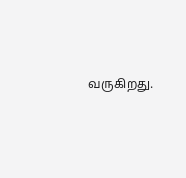வருகிறது.